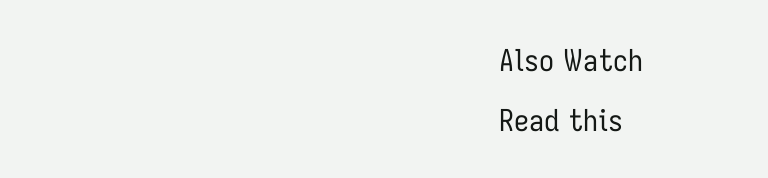Also Watch
Read this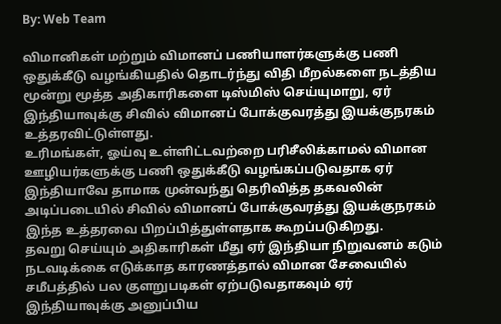By: Web Team

விமானிகள் மற்றும் விமானப் பணியாளர்களுக்கு பணி ஒதுக்கீடு வழங்கியதில் தொடர்ந்து விதி மீறல்களை நடத்திய மூன்று மூத்த அதிகாரிகளை டிஸ்மிஸ் செய்யுமாறு, ஏர் இந்தியாவுக்கு சிவில் விமானப் போக்குவரத்து இயக்குநரகம் உத்தரவிட்டுள்ளது.
உரிமங்கள், ஓய்வு உள்ளிட்டவற்றை பரிசீலிக்காமல் விமான ஊழியர்களுக்கு பணி ஒதுக்கீடு வழங்கப்படுவதாக ஏர் இந்தியாவே தாமாக முன்வந்து தெரிவித்த தகவலின் அடிப்படையில் சிவில் விமானப் போக்குவரத்து இயக்குநரகம் இந்த உத்தரவை பிறப்பித்துள்ளதாக கூறப்படுகிறது.
தவறு செய்யும் அதிகாரிகள் மீது ஏர் இந்தியா நிறுவனம் கடும் நடவடிக்கை எடுக்காத காரணத்தால் விமான சேவையில் சமீபத்தில் பல குளறுபடிகள் ஏற்படுவதாகவும் ஏர் இந்தியாவுக்கு அனுப்பிய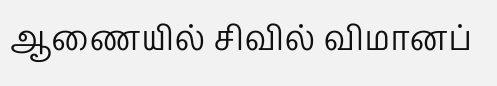ஆணையில் சிவில் விமானப்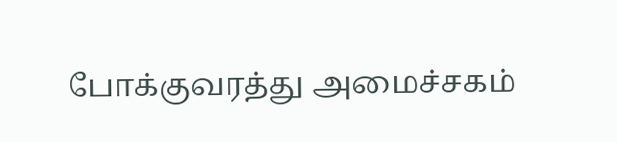போக்குவரத்து அமைச்சகம்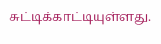சுட்டிக்காட்டியுள்ளது.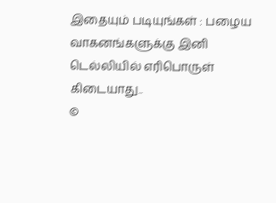இதையும் படியுங்கள் : பழைய வாகனங்களுக்கு இனி டெல்லியில் எரிபொருள் கிடையாது..
©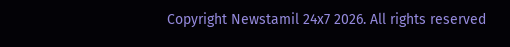Copyright Newstamil 24x7 2026. All rights reserved